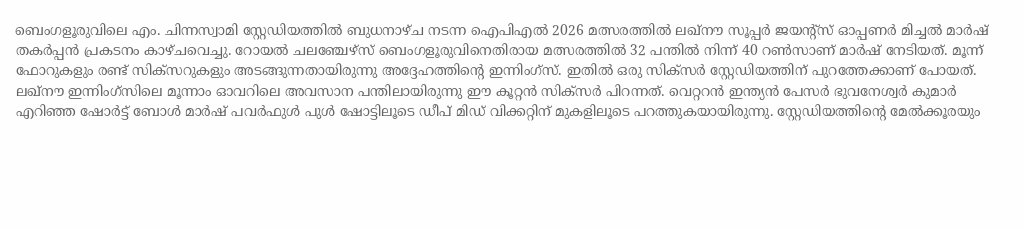ബെംഗളൂരുവിലെ എം. ചിന്നസ്വാമി സ്റ്റേഡിയത്തിൽ ബുധനാഴ്ച നടന്ന ഐപിഎൽ 2026 മത്സരത്തിൽ ലഖ്നൗ സൂപ്പർ ജയന്റ്സ് ഓപ്പണർ മിച്ചൽ മാർഷ് തകർപ്പൻ പ്രകടനം കാഴ്ചവെച്ചു. റോയൽ ചലഞ്ചേഴ്സ് ബെംഗളൂരുവിനെതിരായ മത്സരത്തിൽ 32 പന്തിൽ നിന്ന് 40 റൺസാണ് മാർഷ് നേടിയത്. മൂന്ന് ഫോറുകളും രണ്ട് സിക്സറുകളും അടങ്ങുന്നതായിരുന്നു അദ്ദേഹത്തിന്റെ ഇന്നിംഗ്സ്. ഇതിൽ ഒരു സിക്സർ സ്റ്റേഡിയത്തിന് പുറത്തേക്കാണ് പോയത്.
ലഖ്നൗ ഇന്നിംഗ്സിലെ മൂന്നാം ഓവറിലെ അവസാന പന്തിലായിരുന്നു ഈ കൂറ്റൻ സിക്സർ പിറന്നത്. വെറ്ററൻ ഇന്ത്യൻ പേസർ ഭുവനേശ്വർ കുമാർ എറിഞ്ഞ ഷോർട്ട് ബോൾ മാർഷ് പവർഫുൾ പുൾ ഷോട്ടിലൂടെ ഡീപ് മിഡ് വിക്കറ്റിന് മുകളിലൂടെ പറത്തുകയായിരുന്നു. സ്റ്റേഡിയത്തിന്റെ മേൽക്കൂരയും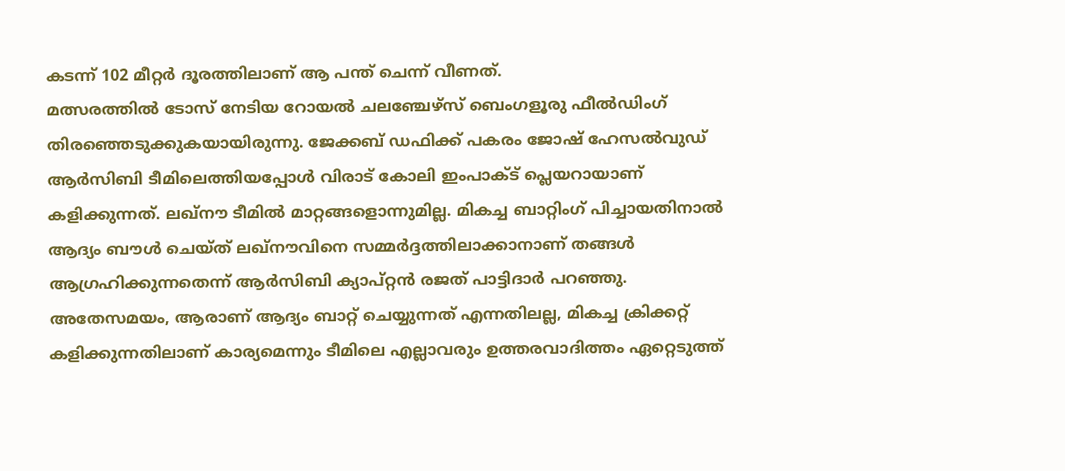കടന്ന് 102 മീറ്റർ ദൂരത്തിലാണ് ആ പന്ത് ചെന്ന് വീണത്.
മത്സരത്തിൽ ടോസ് നേടിയ റോയൽ ചലഞ്ചേഴ്സ് ബെംഗളൂരു ഫീൽഡിംഗ് തിരഞ്ഞെടുക്കുകയായിരുന്നു. ജേക്കബ് ഡഫിക്ക് പകരം ജോഷ് ഹേസൽവുഡ് ആർസിബി ടീമിലെത്തിയപ്പോൾ വിരാട് കോലി ഇംപാക്ട് പ്ലെയറായാണ് കളിക്കുന്നത്. ലഖ്നൗ ടീമിൽ മാറ്റങ്ങളൊന്നുമില്ല. മികച്ച ബാറ്റിംഗ് പിച്ചായതിനാൽ ആദ്യം ബൗൾ ചെയ്ത് ലഖ്നൗവിനെ സമ്മർദ്ദത്തിലാക്കാനാണ് തങ്ങൾ ആഗ്രഹിക്കുന്നതെന്ന് ആർസിബി ക്യാപ്റ്റൻ രജത് പാട്ടിദാർ പറഞ്ഞു. അതേസമയം, ആരാണ് ആദ്യം ബാറ്റ് ചെയ്യുന്നത് എന്നതിലല്ല, മികച്ച ക്രിക്കറ്റ് കളിക്കുന്നതിലാണ് കാര്യമെന്നും ടീമിലെ എല്ലാവരും ഉത്തരവാദിത്തം ഏറ്റെടുത്ത്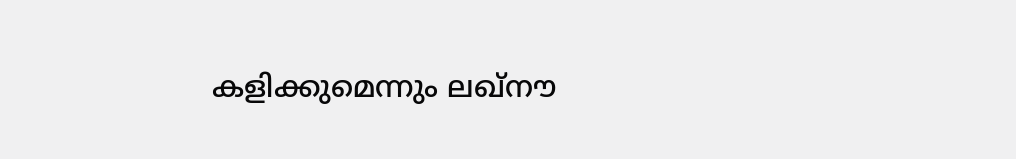കളിക്കുമെന്നും ലഖ്നൗ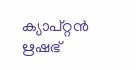ക്യാപ്റ്റൻ ഋഷഭ്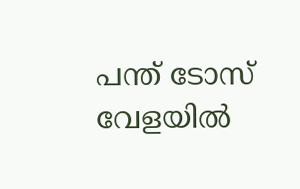പന്ത് ടോസ് വേളയിൽ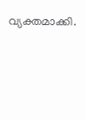വ്യക്തമാക്കി.